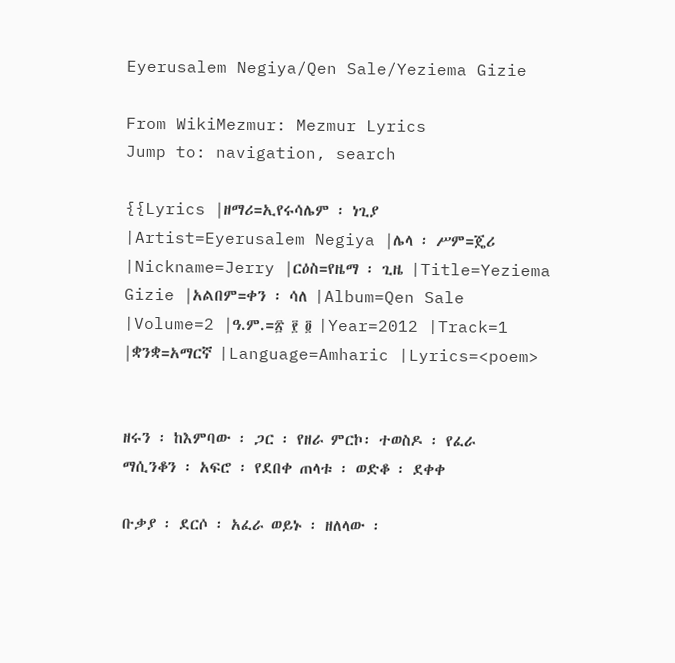Eyerusalem Negiya/Qen Sale/Yeziema Gizie

From WikiMezmur: Mezmur Lyrics
Jump to: navigation, search

{{Lyrics |ዘማሪ=ኢየሩሳሌም ፡ ነጊያ |Artist=Eyerusalem Negiya |ሌላ ፡ ሥም=ጄሪ |Nickname=Jerry |ርዕስ=የዜማ ፡ ጊዜ |Title=Yeziema Gizie |አልበም=ቀን ፡ ሳለ |Album=Qen Sale |Volume=2 |ዓ.ም.=፳ ፻ ፬ |Year=2012 |Track=1 |ቋንቋ=አማርኛ |Language=Amharic |Lyrics=<poem>


ዘሩን ፡ ከእምባው ፡ ጋር ፡ የዘራ ምርኮ፡ ተወስዶ ፡ የፈራ ማሲንቆን ፡ አፍሮ ፡ የደበቀ ጠላቱ ፡ ወድቆ ፡ ደቀቀ

ቡቃያ ፡ ደርሶ ፡ አፈራ ወይኑ ፡ ዘለላው ፡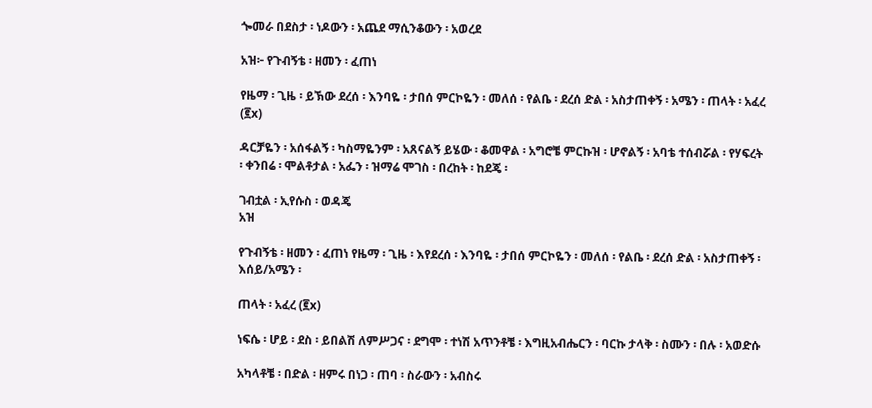ጐመራ በደስታ ፡ ነዶውን ፡ አጨደ ማሲንቆውን ፡ አወረደ

አዝ፦ የጉብኝቴ ፡ ዘመን ፡ ፈጠነ

የዜማ ፡ ጊዜ ፡ ይኽው ደረሰ ፡ እንባዬ ፡ ታበሰ ምርኮዬን ፡ መለሰ ፡ የልቤ ፡ ደረሰ ድል ፡ አስታጠቀኝ ፡ አሜን ፡ ጠላት ፡ አፈረ (፪x)

ዳርቻዬን ፡ አሰፋልኝ ፡ ካስማዬንም ፡ አጸናልኝ ይሄው ፡ ቆመዋል ፡ አግሮቼ ምርኩዝ ፡ ሆኖልኝ ፡ አባቴ ተሰብሯል ፡ የሃፍረት ፡ ቀንበሬ ፡ ሞልቶታል ፡ አፌን ፡ ዝማሬ ሞገስ ፡ በረከት ፡ ከደጄ ፡

ገብቷል ፡ ኢየሱስ ፡ ወዳጄ
አዝ

የጉብኝቴ ፡ ዘመን ፡ ፈጠነ የዜማ ፡ ጊዜ ፡ እየደረሰ ፡ እንባዬ ፡ ታበሰ ምርኮዬን ፡ መለሰ ፡ የልቤ ፡ ደረሰ ድል ፡ አስታጠቀኝ ፡ እሰይ/አሜን ፡

ጠላት ፡ አፈረ (፪x)

ነፍሴ ፡ ሆይ ፡ ደስ ፡ ይበልሽ ለምሥጋና ፡ ደግሞ ፡ ተነሽ አጥንቶቼ ፡ እግዚአብሔርን ፡ ባርኩ ታላቅ ፡ ስሙን ፡ በሉ ፡ አወድሱ

አካላቶቼ ፡ በድል ፡ ዘምሩ በነጋ ፡ ጠባ ፡ ስራውን ፡ አብስሩ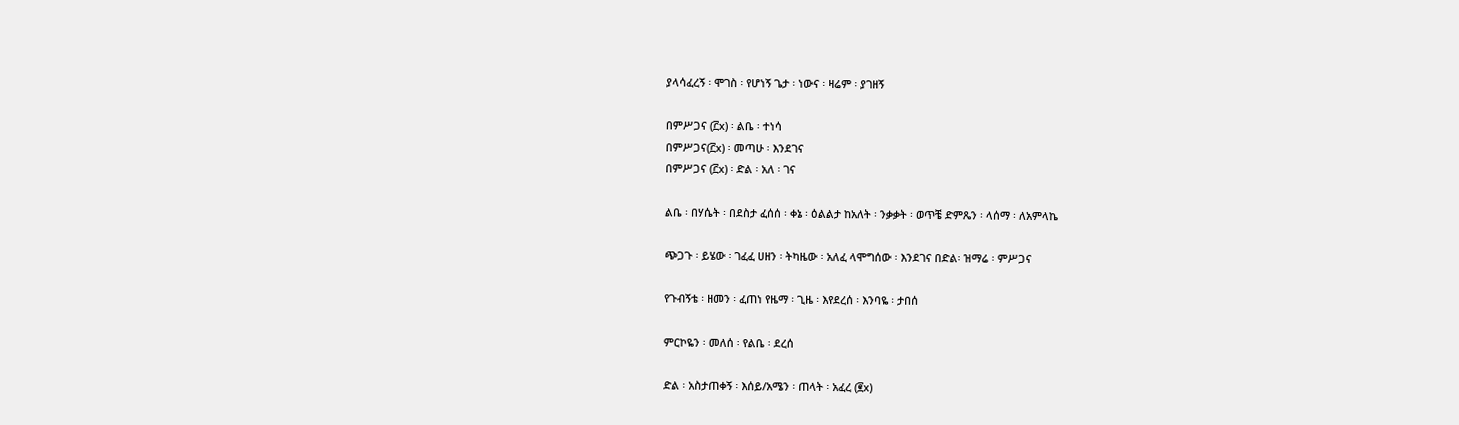ያላሳፈረኝ ፡ ሞገስ ፡ የሆነኝ ጌታ ፡ ነውና ፡ ዛሬም ፡ ያገዘኝ

በምሥጋና (፫x) ፡ ልቤ ፡ ተነሳ
በምሥጋና(፫x) ፡ መጣሁ ፡ እንደገና
በምሥጋና (፫x) ፡ ድል ፡ አለ ፡ ገና

ልቤ ፡ በሃሴት ፡ በደስታ ፈሰሰ ፡ ቀኔ ፡ ዕልልታ ከአለት ፡ ንቃቃት ፡ ወጥቼ ድምጼን ፡ ላሰማ ፡ ለአምላኬ

ጭጋጉ ፡ ይሄው ፡ ገፈፈ ሀዘን ፡ ትካዜው ፡ አለፈ ላሞግሰው ፡ እንደገና በድል፡ ዝማሬ ፡ ምሥጋና

የጉብኝቴ ፡ ዘመን ፡ ፈጠነ የዜማ ፡ ጊዜ ፡ እየደረሰ ፡ እንባዬ ፡ ታበሰ

ምርኮዬን ፡ መለሰ ፡ የልቤ ፡ ደረሰ

ድል ፡ አስታጠቀኝ ፡ እሰይ/አሜን ፡ ጠላት ፡ አፈረ (፪x)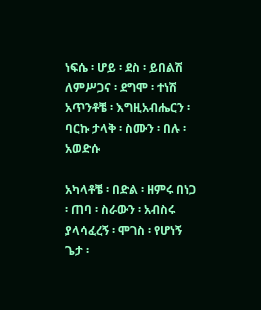ነፍሴ ፡ ሆይ ፡ ደስ ፡ ይበልሽ ለምሥጋና ፡ ደግሞ ፡ ተነሽ አጥንቶቼ ፡ እግዚአብሔርን ፡ ባርኩ ታላቅ ፡ ስሙን ፡ በሉ ፡ አወድሱ

አካላቶቼ ፡ በድል ፡ ዘምሩ በነጋ ፡ ጠባ ፡ ስራውን ፡ አብስሩ ያላሳፈረኝ ፡ ሞገስ ፡ የሆነኝ ጌታ ፡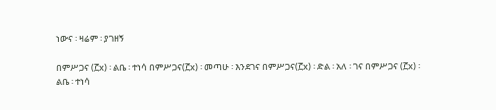ነውና ፡ ዛሬም ፡ ያገዘኝ

በምሥጋና (፫x) ፡ ልቤ ፡ ተነሳ በምሥጋና(፫x) ፡ መጣሁ ፡ እንደገና በምሥጋና(፫x) ፡ ድል ፡ አለ ፡ ገና በምሥጋና (፫x) ፡ ልቤ ፡ ተነሳ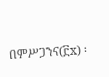በምሥጋንና(፫x) ፡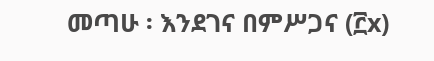መጣሁ ፡ እንደገና በምሥጋና (፫x)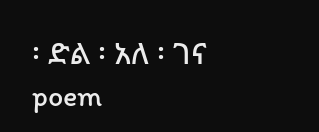፡ ድል ፡ አለ ፡ ገና poem